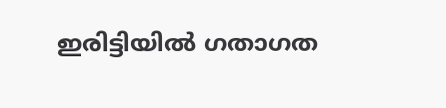ഇരിട്ടിയിൽ ഗതാഗത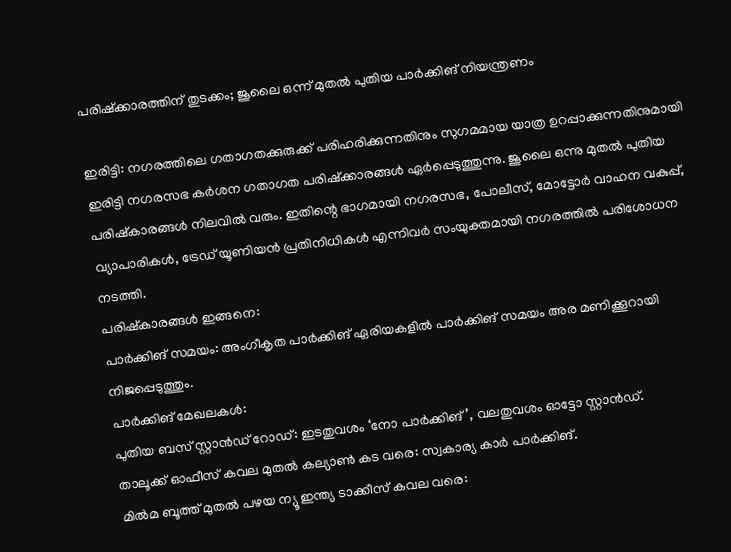പരിഷ്ക്കാരത്തിന് തുടക്കം; ജൂലൈ ഒന്ന് മുതൽ പുതിയ പാർക്കിങ് നിയന്ത്രണം

ഇരിട്ടി: നഗരത്തിലെ ഗതാഗതക്കുരുക്ക് പരിഹരിക്കുന്നതിനും സുഗമമായ യാത്ര ഉറപ്പാക്കുന്നതിനുമായി ഇരിട്ടി നഗരസഭ കർശന ഗതാഗത പരിഷ്ക്കാരങ്ങൾ ഏർപ്പെടുത്തുന്നു. ജൂലൈ ഒന്നു മുതൽ പുതിയ പരിഷ്കാരങ്ങൾ നിലവിൽ വരും. ഇതിന്റെ ഭാഗമായി നഗരസഭ, പോലീസ്, മോട്ടോർ വാഹന വകുപ്പ്, വ്യാപാരികൾ, ട്രേഡ് യൂണിയൻ പ്രതിനിധികൾ എന്നിവർ സംയുക്തമായി നഗരത്തിൽ പരിശോധന നടത്തി.
പരിഷ്കാരങ്ങൾ ഇങ്ങനെ:
പാർക്കിങ് സമയം: അംഗീകൃത പാർക്കിങ് ഏരിയകളിൽ പാർക്കിങ് സമയം അര മണിക്കൂറായി നിജപ്പെടുത്തും.
പാർക്കിങ് മേഖലകൾ:
പുതിയ ബസ് സ്റ്റാൻഡ് റോഡ്: ഇടതുവശം ‘നോ പാർക്കിങ്’, വലതുവശം ഓട്ടോ സ്റ്റാൻഡ്.
താലൂക്ക് ഓഫീസ് കവല മുതൽ കല്യാൺ കട വരെ: സ്വകാര്യ കാർ പാർക്കിങ്.
മിൽമ ബൂത്ത് മുതൽ പഴയ ന്യൂ ഇന്ത്യ ടാക്കീസ് കവല വരെ: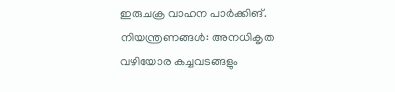ഇരുചക്ര വാഹന പാർക്കിങ്.
നിയന്ത്രണങ്ങൾ: അനധികൃത വഴിയോര കച്ചവടങ്ങളും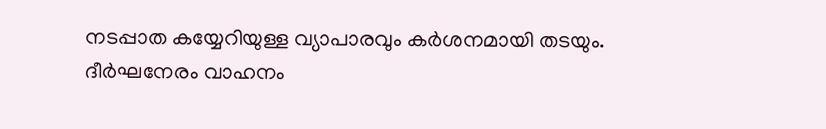നടപ്പാത കയ്യേറിയുള്ള വ്യാപാരവും കർശനമായി തടയും. ദീർഘനേരം വാഹനം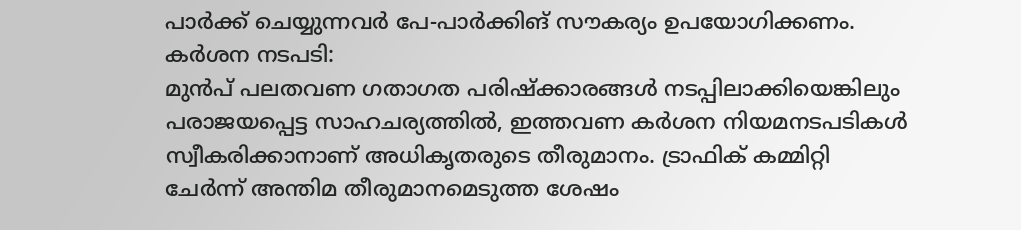പാർക്ക് ചെയ്യുന്നവർ പേ-പാർക്കിങ് സൗകര്യം ഉപയോഗിക്കണം.
കർശന നടപടി:
മുൻപ് പലതവണ ഗതാഗത പരിഷ്ക്കാരങ്ങൾ നടപ്പിലാക്കിയെങ്കിലും പരാജയപ്പെട്ട സാഹചര്യത്തിൽ, ഇത്തവണ കർശന നിയമനടപടികൾ സ്വീകരിക്കാനാണ് അധികൃതരുടെ തീരുമാനം. ട്രാഫിക് കമ്മിറ്റി ചേർന്ന് അന്തിമ തീരുമാനമെടുത്ത ശേഷം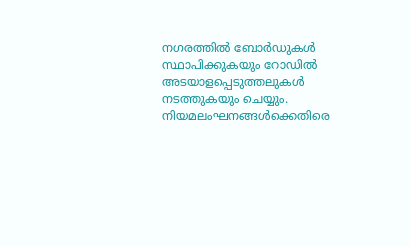നഗരത്തിൽ ബോർഡുകൾ സ്ഥാപിക്കുകയും റോഡിൽ അടയാളപ്പെടുത്തലുകൾ നടത്തുകയും ചെയ്യും. നിയമലംഘനങ്ങൾക്കെതിരെ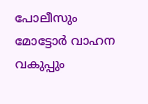പോലീസും മോട്ടോർ വാഹന വകുപ്പും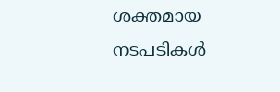ശക്തമായ നടപടികൾ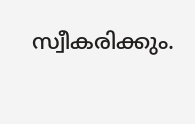സ്വീകരിക്കും.